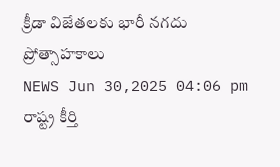క్రీడా విజేతలకు భారీ నగదు ప్రోత్సాహకాలు
NEWS Jun 30,2025 04:06 pm
రాష్ట్ర కీర్తి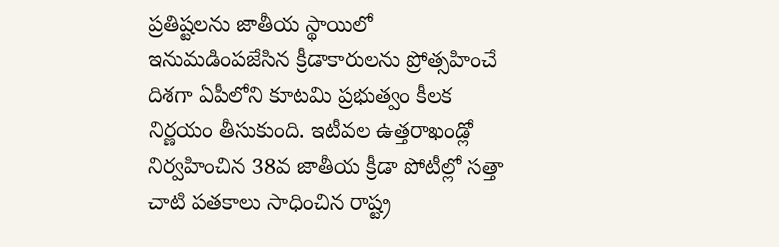ప్రతిష్టలను జాతీయ స్థాయిలో ఇనుమడింపజేసిన క్రీడాకారులను ప్రోత్సహించే దిశగా ఏపీలోని కూటమి ప్రభుత్వం కీలక నిర్ణయం తీసుకుంది. ఇటీవల ఉత్తరాఖండ్లో నిర్వహించిన 38వ జాతీయ క్రీడా పోటీల్లో సత్తా చాటి పతకాలు సాధించిన రాష్ట్ర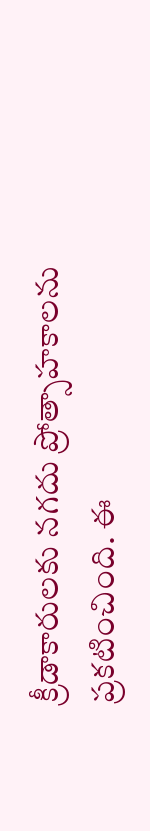క్రీడాకారులకు నగదు ప్రోత్సాహకాలను ప్రకటించింది. ఈ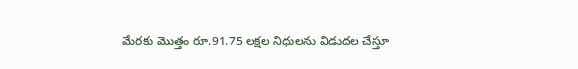మేరకు మొత్తం రూ.91.75 లక్షల నిధులను విడుదల చేస్తూ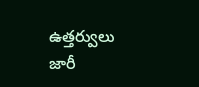ఉత్తర్వులు జారీ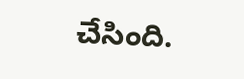చేసింది.